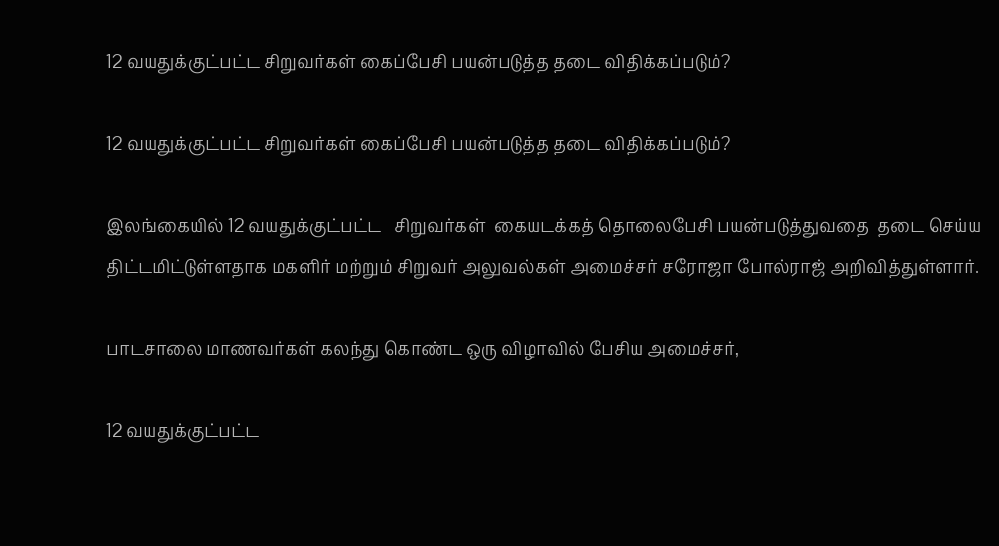12 வயதுக்குட்பட்ட சிறுவர்கள் கைப்பேசி பயன்படுத்த தடை விதிக்கப்படும்?

12 வயதுக்குட்பட்ட சிறுவர்கள் கைப்பேசி பயன்படுத்த தடை விதிக்கப்படும்?

இலங்கையில் 12 வயதுக்குட்பட்ட   சிறுவர்கள்  கையடக்கத் தொலைபேசி பயன்படுத்துவதை  தடை செய்ய திட்டமிட்டுள்ளதாக மகளிர் மற்றும் சிறுவர் அலுவல்கள் அமைச்சர் சரோஜா போல்ராஜ் அறிவித்துள்ளார்.

பாடசாலை மாணவர்கள் கலந்து கொண்ட ஒரு விழாவில் பேசிய அமைச்சர்,

12 வயதுக்குட்பட்ட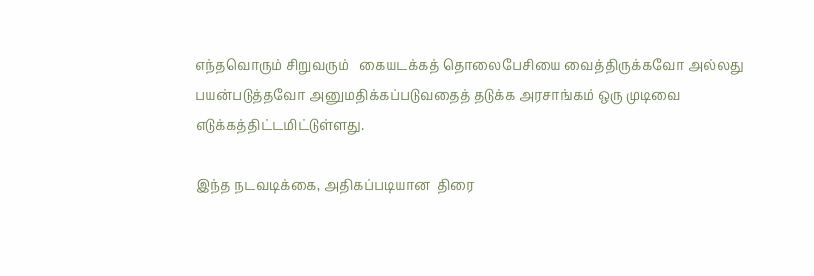எந்தவொரும் சிறுவரும்   கையடக்கத் தொலைபேசியை வைத்திருக்கவோ அல்லது பயன்படுத்தவோ அனுமதிக்கப்படுவதைத் தடுக்க அரசாங்கம் ஒரு முடிவை எடுக்கத்திட்டமிட்டுள்ளது.

இந்த நடவடிக்கை, அதிகப்படியான  திரை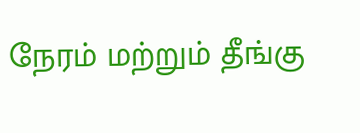நேரம் மற்றும் தீங்கு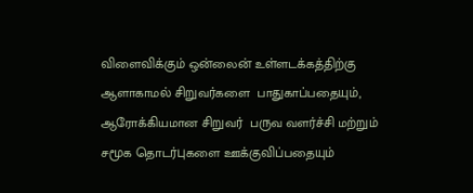விளைவிக்கும் ஒன்லைன் உள்ளடக்கத்திற்கு ஆளாகாமல் சிறுவர்களை  பாதுகாப்பதையும், ஆரோக்கியமான சிறுவர்  பருவ வளர்ச்சி மற்றும் சமூக தொடர்புகளை ஊக்குவிப்பதையும்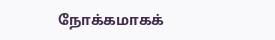நோக்கமாகக்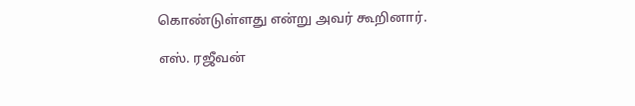கொண்டுள்ளது என்று அவர் கூறினார்.

எஸ். ரஜீவன்